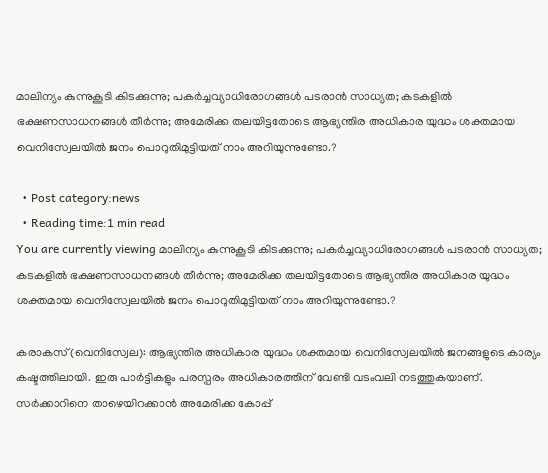മാലിന്യം കുന്നുകൂടി കിടക്കുന്നു; പകർച്ചവ്യാധിരോഗങ്ങൾ പടരാൻ സാധ്യത; കടകളിൽ ഭക്ഷണസാധനങ്ങൾ തീർന്നു; അമേരിക്ക തലയിട്ടതോടെ ആഭ്യന്തിര അധികാര യുദ്ധം ശക്തമായ വെനിസ്വേലയില്‍ ജനം പൊറുതിമുട്ടിയത് നാം അറിയുന്നുണ്ടോ.?

  • Post category:news
  • Reading time:1 min read
You are currently viewing മാലിന്യം കുന്നുകൂടി കിടക്കുന്നു; പകർച്ചവ്യാധിരോഗങ്ങൾ പടരാൻ സാധ്യത; കടകളിൽ ഭക്ഷണസാധനങ്ങൾ തീർന്നു; അമേരിക്ക തലയിട്ടതോടെ ആഭ്യന്തിര അധികാര യുദ്ധം ശക്തമായ വെനിസ്വേലയില്‍ ജനം പൊറുതിമുട്ടിയത് നാം അറിയുന്നുണ്ടോ.?

കരാകസ്(വെനിസ്വേല): ആഭ്യന്തിര അധികാര യുദ്ധം ശക്തമായ വെനിസ്വേലയില്‍ ജനങ്ങളുടെ കാര്യം കഷ്ടത്തിലായി. ഇരു പാർട്ടികളും പരസ്പരം അധികാരത്തിന് വേണ്ടി വടംവലി നടത്തുകയാണ്. സര്‍ക്കാറിനെ താഴെയിറക്കാന്‍ അമേരിക്ക കോപ്പ്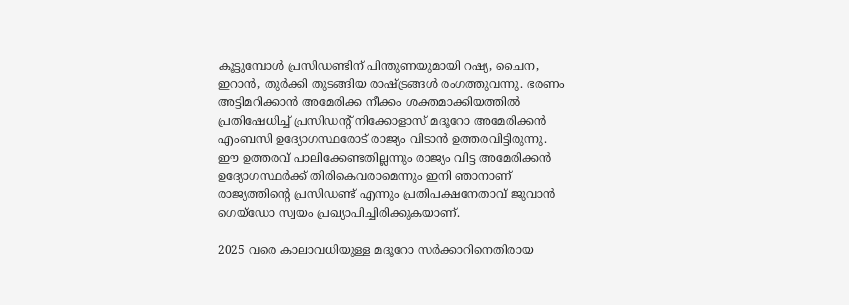കൂട്ടുമ്പോള്‍ പ്രസിഡണ്ടിന് പിന്തുണയുമായി റഷ്യ, ചൈന, ഇറാന്‍, തുര്‍ക്കി തുടങ്ങിയ രാഷ്ട്രങ്ങള്‍ രംഗത്തുവന്നു. ഭരണം അട്ടിമറിക്കാന്‍ അമേരിക്ക നീക്കം ശക്തമാക്കിയത്തിൽ പ്രതിഷേധിച്ച് പ്രസിഡന്റ് നിക്കോളാസ് മദൂറോ അമേരിക്കന്‍ എംബസി ഉദ്യോഗസ്ഥരോട് രാജ്യം വിടാന്‍ ഉത്തരവിട്ടിരുന്നു.
ഈ ഉത്തരവ് പാലിക്കേണ്ടതില്ലന്നും രാജ്യം വിട്ട അമേരിക്കൻ ഉദ്യോഗസ്ഥർക്ക് തിരികെവരാമെന്നും ഇനി ഞാനാണ് രാജ്യത്തിൻ്റെ പ്രസിഡണ്ട് എന്നും പ്രതിപക്ഷനേതാവ് ജുവാൻ ഗെയ്ഡോ സ്വയം പ്രഖ്യാപിച്ചിരിക്കുകയാണ്.

2025 വരെ കാലാവധിയുള്ള മദൂറോ സര്‍ക്കാറിനെതിരായ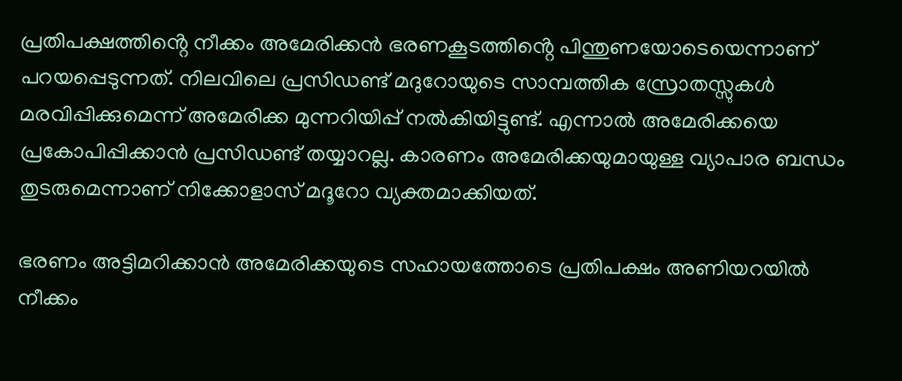പ്രതിപക്ഷത്തിൻ്റെ നീക്കം അമേരിക്കന്‍ ഭരണകൂടത്തിൻ്റെ പിന്തുണയോടെയെന്നാണ് പറയപ്പെടുന്നത്. നിലവിലെ പ്രസിഡണ്ട് മദുറോയുടെ സാമ്പത്തിക സ്രോതസ്സുകള്‍ മരവിപ്പിക്കുമെന്ന് അമേരിക്ക മുന്നറിയിപ്പ് നൽകിയിട്ടുണ്ട്. എന്നാൽ അമേരിക്കയെ പ്രകോപിപ്പിക്കാൻ പ്രസിഡണ്ട് തയ്യാറല്ല. കാരണം അമേരിക്കയുമായുള്ള വ്യാപാര ബന്ധം തുടരുമെന്നാണ് നിക്കോളാസ് മദൂറോ വ്യക്തമാക്കിയത്.

ഭരണം അട്ടിമറിക്കാന്‍ അമേരിക്കയുടെ സഹായത്തോടെ പ്രതിപക്ഷം അണിയറയിൽ നീക്കം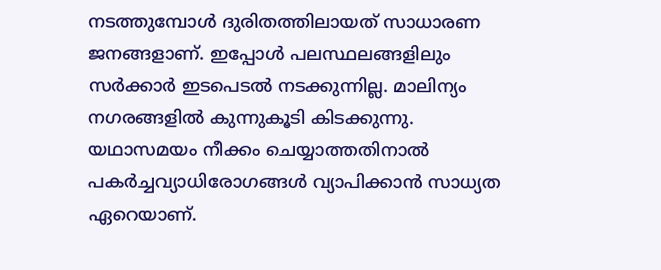നടത്തുമ്പോൾ ദുരിതത്തിലായത് സാധാരണ ജനങ്ങളാണ്. ഇപ്പോൾ പലസ്ഥലങ്ങളിലും സർക്കാർ ഇടപെടൽ നടക്കുന്നില്ല. മാലിന്യം നഗരങ്ങളിൽ കുന്നുകൂടി കിടക്കുന്നു. യഥാസമയം നീക്കം ചെയ്യാത്തതിനാൽ പകർച്ചവ്യാധിരോഗങ്ങൾ വ്യാപിക്കാൻ സാധ്യത ഏറെയാണ്.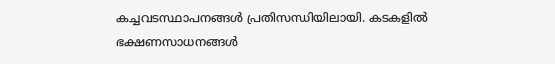കച്ചവടസ്ഥാപനങ്ങൾ പ്രതിസന്ധിയിലായി. കടകളിൽ ഭക്ഷണസാധനങ്ങൾ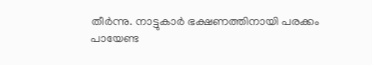തീർന്നു. നാട്ടുകാർ ഭക്ഷണത്തിനായി പരക്കം പായേണ്ട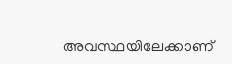അവസ്ഥയിലേക്കാണ്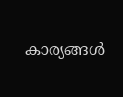കാര്യങ്ങൾ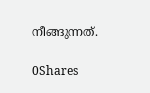നീങ്ങുന്നത്.

0Shares